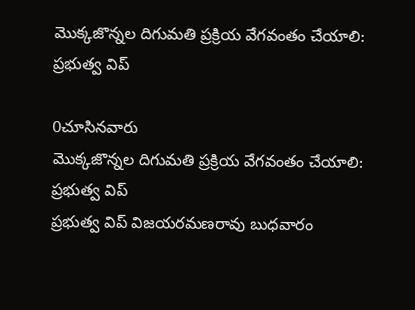మొక్కజొన్నల దిగుమతి ప్రక్రియ వేగవంతం చేయాలి: ప్రభుత్వ విప్

0చూసినవారు
మొక్కజొన్నల దిగుమతి ప్రక్రియ వేగవంతం చేయాలి: ప్రభుత్వ విప్
ప్రభుత్వ విప్ విజయరమణరావు బుధవారం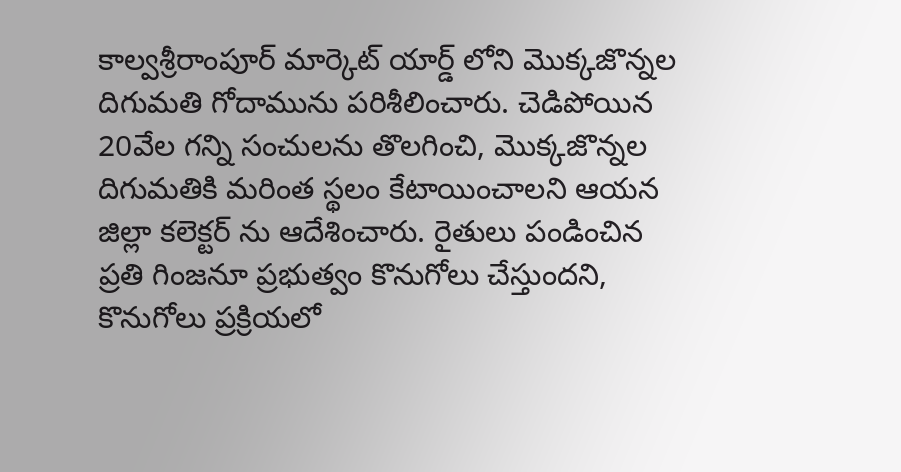కాల్వశ్రీరాంపూర్ మార్కెట్ యార్డ్ లోని మొక్కజొన్నల దిగుమతి గోదామును పరిశీలించారు. చెడిపోయిన 20వేల గన్ని సంచులను తొలగించి, మొక్కజొన్నల దిగుమతికి మరింత స్థలం కేటాయించాలని ఆయన జిల్లా కలెక్టర్ ను ఆదేశించారు. రైతులు పండించిన ప్రతి గింజనూ ప్రభుత్వం కొనుగోలు చేస్తుందని, కొనుగోలు ప్రక్రియలో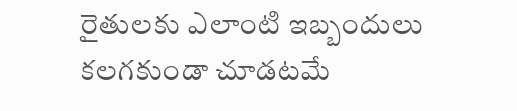రైతులకు ఎలాంటి ఇబ్బందులు కలగకుండా చూడటమే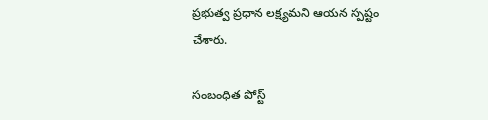ప్రభుత్వ ప్రధాన లక్ష్యమని ఆయన స్పష్టం చేశారు.

సంబంధిత పోస్ట్